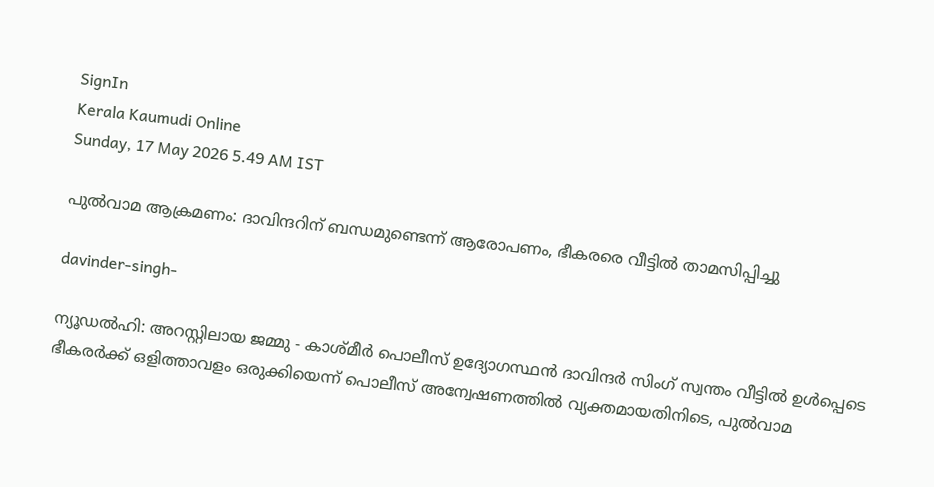SignIn
Kerala Kaumudi Online
Sunday, 17 May 2026 5.49 AM IST

പുൽവാമ ആക്രമണം: ദാവിന്ദറിന് ബന്ധമുണ്ടെന്ന് ആരോപണം, ഭീകരരെ വീട്ടിൽ താമസിപ്പിച്ചു

davinder-singh-

ന്യൂഡൽഹി: അറസ്റ്റിലായ ജമ്മു - കാശ്‌മീർ പൊലീസ് ഉദ്യോഗസ്ഥൻ ദാവിന്ദർ സിംഗ് സ്വന്തം വീട്ടിൽ ഉൾപ്പെടെ ഭീകരർക്ക് ഒളിത്താവളം ഒരുക്കിയെന്ന് പൊലീസ് അന്വേഷണത്തിൽ വ്യക്തമായതിനിടെ, പുൽവാമ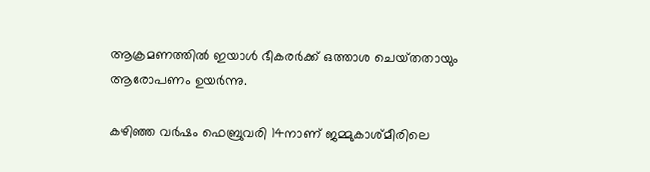ആക്രമണത്തിൽ ഇയാൾ ഭീകരർക്ക് ഒത്താശ ചെയ്‌തതായും ആരോപണം ഉയർന്നു.

കഴിഞ്ഞ വർഷം ഫെബ്രുവരി 14നാണ് ജമ്മുകാശ്‌മീരിലെ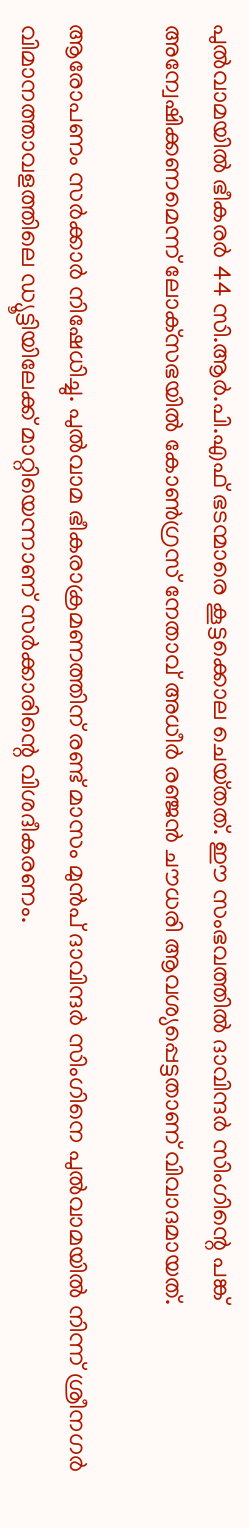പുൽവാമയിൽ ഭീകരർ 44 സി.ആർ.പി.എഫ് ഭടന്മാരെ കൂട്ടക്കൊല ചെയ്‌തത്. ഈ സംഭവത്തിൽ ദാവിന്ദർ സിംഗിന്റെ പങ്ക് അന്വേഷിക്കണമെന്ന് ലോക്‌സഭയിൽ കോൺഗ്രസ് നേതാവ് അധീർ രഞ്ജൻ ചൗധരി ആവശ്യപ്പെട്ടതാണ് വിവാദമായത്.

ആരോപണം സർക്കാർ നിഷേധിച്ചു. പുൽവാമ ഭീകരാക്രമണത്തിന് രണ്ട് മാസം മുൻപ് ദാവിന്ദർ സിംഗിനെ പുൽവാമയിൽ നിന്ന് ശ്രീനഗർ വിമാനത്താവളത്തിലെ ഡ്യൂട്ടിയിലേക്ക് മാറ്റിയെന്നാണ് സർക്കാരിന്റെ വിശദീകരണം.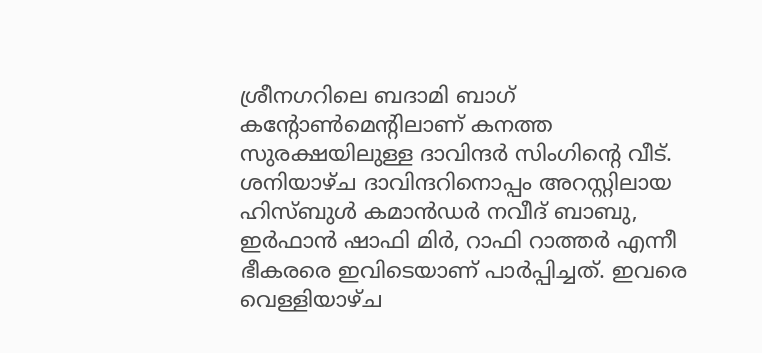ശ്രീനഗറിലെ ബദാമി ബാഗ് കന്റോൺമെന്റിലാണ് കനത്ത സുരക്ഷയിലുള്ള ദാവിന്ദർ സിംഗിന്റെ വീട്. ശനിയാഴ്ച ദാവിന്ദറിനൊപ്പം അറസ്റ്റിലായ ഹിസ്ബുൾ കമാൻഡർ നവീദ് ബാബു, ഇർഫാൻ ഷാഫി മിർ, റാഫി റാത്തർ എന്നീ ഭീകരരെ ഇവിടെയാണ് പാർപ്പിച്ചത്. ഇവരെ വെള്ളിയാഴ്ച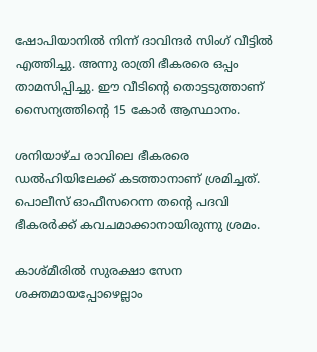ഷോപിയാനിൽ നിന്ന് ദാവിന്ദർ സിംഗ് വീട്ടിൽ എത്തിച്ചു. അന്നു രാത്രി ഭീകരരെ ഒപ്പം താമസിപ്പിച്ചു. ഈ വീടിന്റെ തൊട്ടടുത്താണ് സൈന്യത്തിന്റെ 15 കോർ ആസ്ഥാനം.

ശനിയാഴ്ച രാവിലെ ഭീകരരെ ഡൽഹിയിലേക്ക് കടത്താനാണ് ശ്രമിച്ചത്. പൊലീസ് ഓഫീസറെന്ന തന്റെ പദവി ഭീകരർക്ക് കവചമാക്കാനായിരുന്നു ശ്രമം.

കാശ്‌മീരിൽ സുരക്ഷാ സേന ശക്തമായപ്പോഴെല്ലാം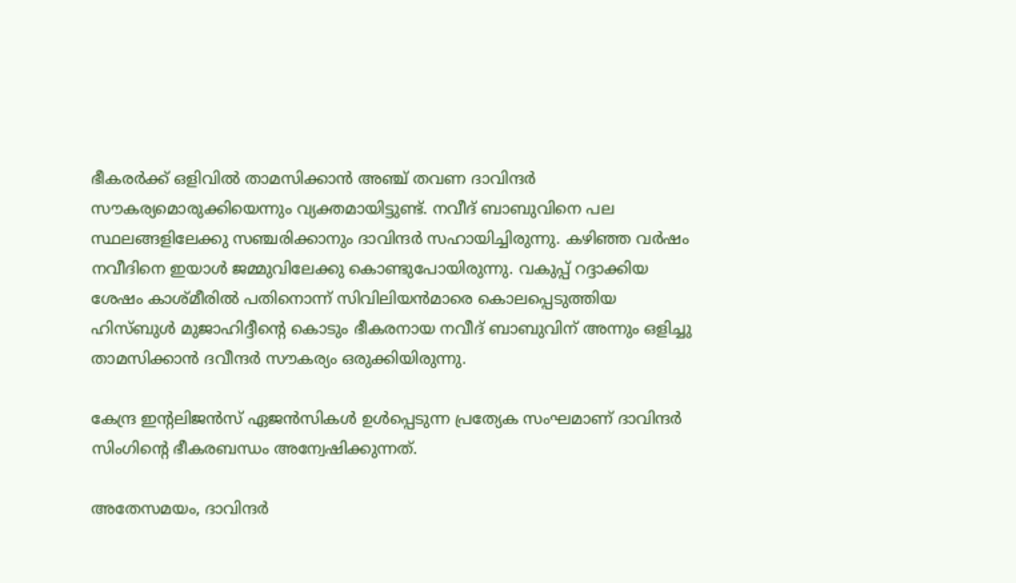ഭീകരർക്ക് ഒളിവിൽ താമസിക്കാൻ അഞ്ച് തവണ ദാവിന്ദർ സൗകര്യമൊരുക്കിയെന്നും വ്യക്തമായിട്ടുണ്ട്. നവീദ് ബാബുവിനെ പല സ്ഥലങ്ങളിലേക്കു സഞ്ചരിക്കാനും ദാവിന്ദർ സഹായിച്ചിരുന്നു. കഴിഞ്ഞ വർഷം നവീദിനെ ഇയാൾ ജമ്മുവിലേക്കു കൊണ്ടുപോയിരുന്നു. വകുപ്പ് റദ്ദാക്കിയ ശേഷം കാശ്‌മീരിൽ പതിനൊന്ന് സിവിലിയൻമാരെ കൊലപ്പെടുത്തിയ ഹിസ്ബുൾ മുജാഹിദ്ദീന്റെ കൊടും ഭീകരനായ നവീദ് ബാബുവിന് അന്നും ഒളിച്ചു താമസിക്കാൻ ദവീന്ദർ സൗകര്യം ഒരുക്കിയിരുന്നു.

കേന്ദ്ര ഇന്റലിജൻസ് ഏജൻസികൾ ഉൾപ്പെടുന്ന പ്രത്യേക സംഘമാണ് ദാവിന്ദർ സിംഗിന്റെ ഭീകരബന്ധം അന്വേഷിക്കുന്നത്.

അതേസമയം, ദാവിന്ദർ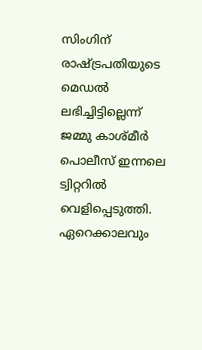സിംഗിന് രാഷ്‌ട്രപതിയുടെ മെഡൽ ലഭിച്ചിട്ടില്ലെന്ന് ജമ്മു കാശ്‌മീർ പൊലീസ് ഇന്നലെ ട്വിറ്ററിൽ വെളിപ്പെടുത്തി. ഏറെക്കാലവും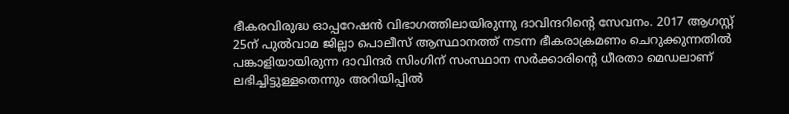ഭീകരവിരുദ്ധ ഓപ്പറേഷൻ വിഭാഗത്തിലായിരുന്നു ദാവിന്ദറിന്റെ സേവനം. 2017 ആഗസ്റ്റ് 25ന് പുൽവാമ ജില്ലാ പൊലീസ് ആസ്ഥാനത്ത് നടന്ന ഭീകരാക്രമണം ചെറുക്കുന്നതിൽ പങ്കാളിയായിരുന്ന ദാവിന്ദർ സിംഗിന് സംസ്ഥാന സർക്കാരിന്റെ ധീരതാ മെഡലാണ് ലഭിച്ചിട്ടുള്ളതെന്നും അറിയിപ്പിൽ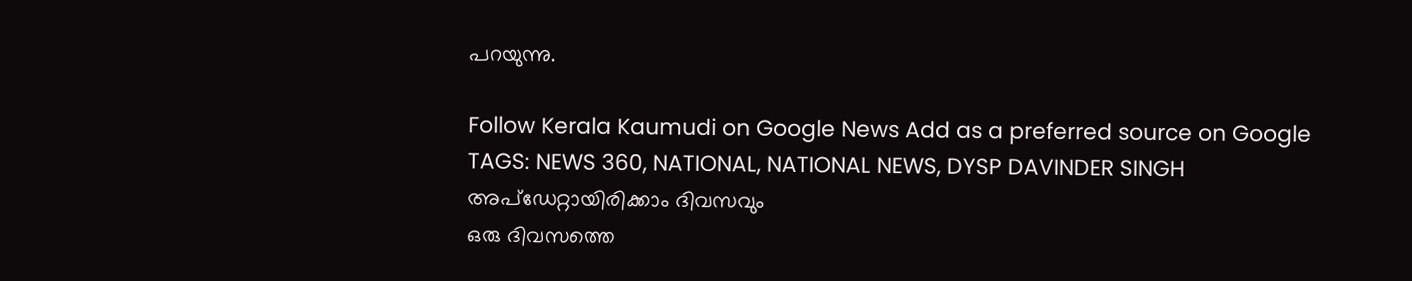പറയുന്നു.

Follow Kerala Kaumudi on Google News Add as a preferred source on Google
TAGS: NEWS 360, NATIONAL, NATIONAL NEWS, DYSP DAVINDER SINGH
അപ്ഡേറ്റായിരിക്കാം ദിവസവും
ഒരു ദിവസത്തെ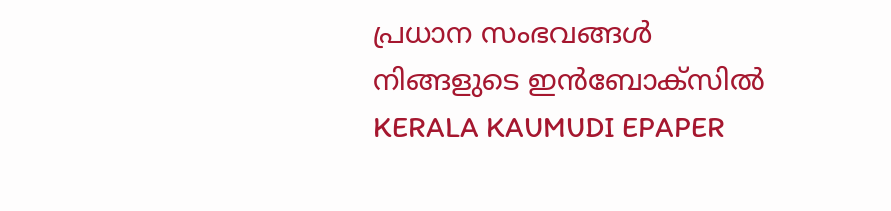പ്രധാന സംഭവങ്ങൾ നിങ്ങളുടെ ഇൻബോക്സിൽ
KERALA KAUMUDI EPAPER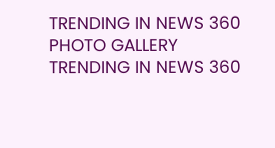TRENDING IN NEWS 360
PHOTO GALLERY
TRENDING IN NEWS 360